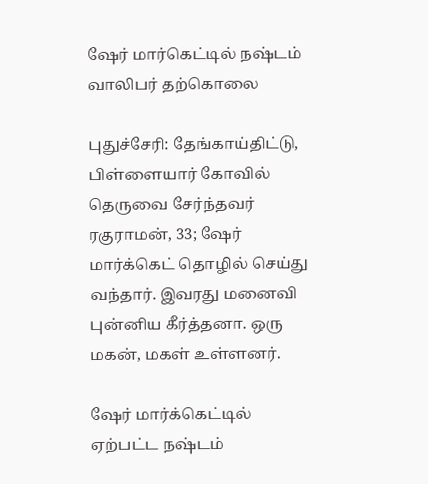ஷேர் மார்கெட்டில் நஷ்டம் வாலிபர் தற்கொலை

புதுச்சேரி: தேங்காய்திட்டு, பிள்ளையார் கோவில் தெருவை சேர்ந்தவர் ரகுராமன், 33; ஷேர் மார்க்கெட் தொழில் செய்து வந்தார். இவரது மனைவி புன்னிய கீர்த்தனா. ஒரு மகன், மகள் உள்ளனர்.

ஷேர் மார்க்கெட்டில் ஏற்பட்ட நஷ்டம்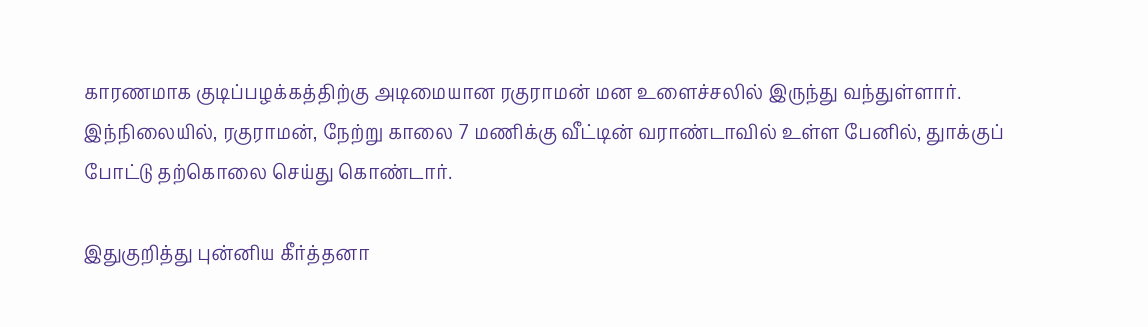காரணமாக குடிப்பழக்கத்திற்கு அடிமையான ரகுராமன் மன உளைச்சலில் இருந்து வந்துள்ளார். இந்நிலையில், ரகுராமன், நேற்று காலை 7 மணிக்கு வீட்டின் வராண்டாவில் உள்ள பேனில், துாக்குப் போட்டு தற்கொலை செய்து கொண்டார்.

இதுகுறித்து புன்னிய கீர்த்தனா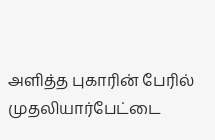அளித்த புகாரின் பேரில் முதலியார்பேட்டை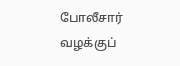போலீசார் வழக்குப்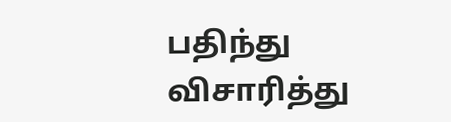பதிந்து விசாரித்து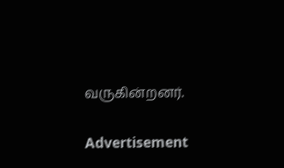வருகின்றனர்.

Advertisement